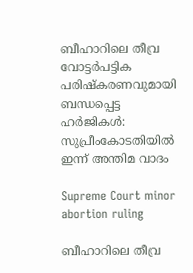ബീഹാറിലെ തീവ്ര വോട്ടർപട്ടിക പരിഷ്കരണവുമായി ബന്ധപ്പെട്ട ഹർജികൾ: സുപ്രീംകോടതിയിൽ ഇന്ന് അന്തിമ വാദം

Supreme Court minor abortion ruling

ബീഹാറിലെ തീവ്ര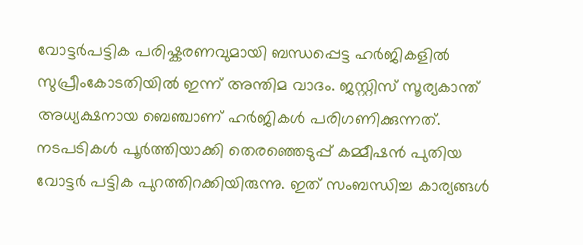വോട്ടർപട്ടിക പരിഷ്കരണവുമായി ബന്ധപ്പെട്ട ഹർജികളിൽ സുപ്രീംകോടതിയിൽ ഇന്ന് അന്തിമ വാദം. ജസ്റ്റിസ് സൂര്യകാന്ത് അധ്യക്ഷനായ ബെഞ്ചാണ് ഹർജികൾ പരിഗണിക്കുന്നത്. നടപടികൾ പൂർത്തിയാക്കി തെരഞ്ഞെടുപ്പ് കമ്മീഷൻ പുതിയ വോട്ടർ പട്ടിക പുറത്തിറക്കിയിരുന്നു. ഇത് സംബന്ധിച്ച കാര്യങ്ങൾ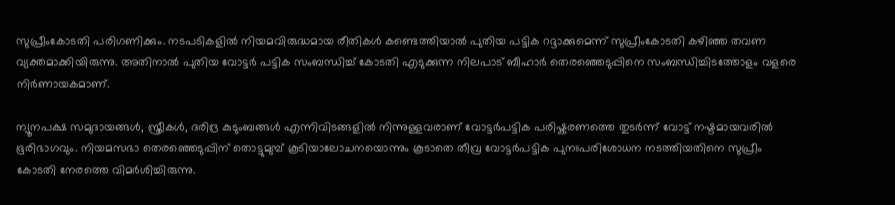സുപ്രീംകോടതി പരിഗണിക്കും. നടപടികളിൽ നിയമവിരുദ്ധമായ രീതികൾ കണ്ടെത്തിയാൽ പുതിയ പട്ടിക റദ്ദാക്കുമെന്ന് സുപ്രീംകോടതി കഴിഞ്ഞ തവണ വ്യക്തമാക്കിയിരുന്നു. അതിനാൽ പുതിയ വോട്ടർ പട്ടിക സംബന്ധിച്ച് കോടതി എടുക്കുന്ന നിലപാട് ബീഹാർ തെരഞ്ഞെടുപ്പിനെ സംബന്ധിച്ചിടത്തോളം വളരെ നിർണായകമാണ്.

ന്യൂനപക്ഷ സമുദായങ്ങൾ, സ്ത്രീകൾ, ദരിദ്ര കുടുംബങ്ങൾ എന്നിവിടങ്ങളിൽ നിന്നുള്ളവരാണ് വോട്ടർപട്ടിക പരിഷ്കരണത്തെ തുടർന്ന് വോട്ട് നഷ്ടമായവരിൽ ഭൂരിഭാഗവും. നിയമസഭാ തെരഞ്ഞെടുപ്പിന്‌ തൊട്ടുമുമ്പ്‌ കൂടിയാലോചനയൊന്നും കൂടാതെ തീവ്ര വോട്ടർപട്ടിക പുനഃപരിശോധന നടത്തിയതിനെ സുപ്രീം കോടതി നേരത്തെ വിമർശിച്ചിരുന്നു.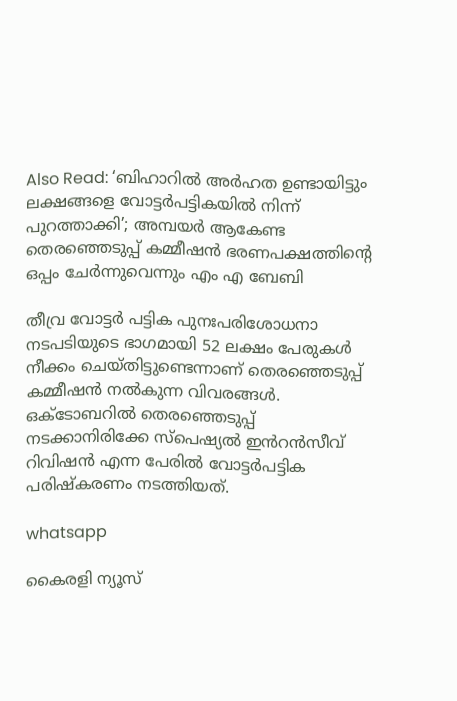Also Read: ‘ബിഹാറിൽ അര്‍ഹത ഉണ്ടായിട്ടും ലക്ഷങ്ങളെ വോട്ടര്‍പട്ടികയില്‍ നിന്ന് പുറത്താക്കി’; അമ്പയര്‍ ആകേണ്ട തെരഞ്ഞെടുപ്പ് കമ്മീഷന്‍ ഭരണപക്ഷത്തിന്റെ ഒപ്പം ചേര്‍ന്നുവെന്നും എം എ ബേബി

തീവ്ര വോട്ടർ പട്ടിക പുനഃപരിശോധനാ നടപടിയുടെ ഭാഗമായി 52 ലക്ഷം പേരുകൾ നീക്കം ചെയ്തിട്ടുണ്ടെന്നാണ് തെരഞ്ഞെടുപ്പ് കമ്മീഷൻ നൽകുന്ന വിവരങ്ങൾ. ഒക്ടോബറിൽ തെരഞ്ഞെടുപ്പ് നടക്കാനിരിക്കേ സ്പെഷ്യൽ ഇൻറൻസീവ് റിവിഷൻ എന്ന പേരിൽ വോട്ടർപട്ടിക പരിഷ്കരണം നടത്തിയത്.

whatsapp

കൈരളി ന്യൂസ്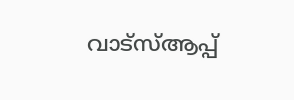വാട്‌സ്ആപ്പ്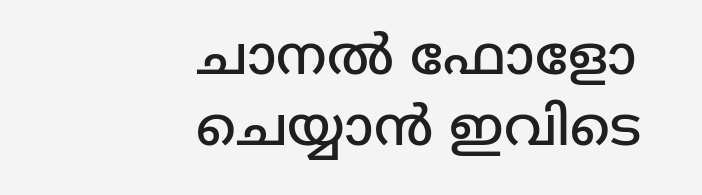ചാനല്‍ ഫോളോ ചെയ്യാന്‍ ഇവിടെ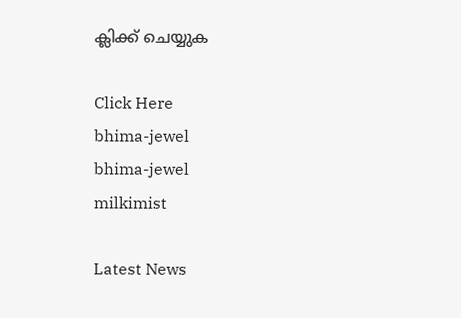ക്ലിക്ക് ചെയ്യുക

Click Here
bhima-jewel
bhima-jewel
milkimist

Latest News